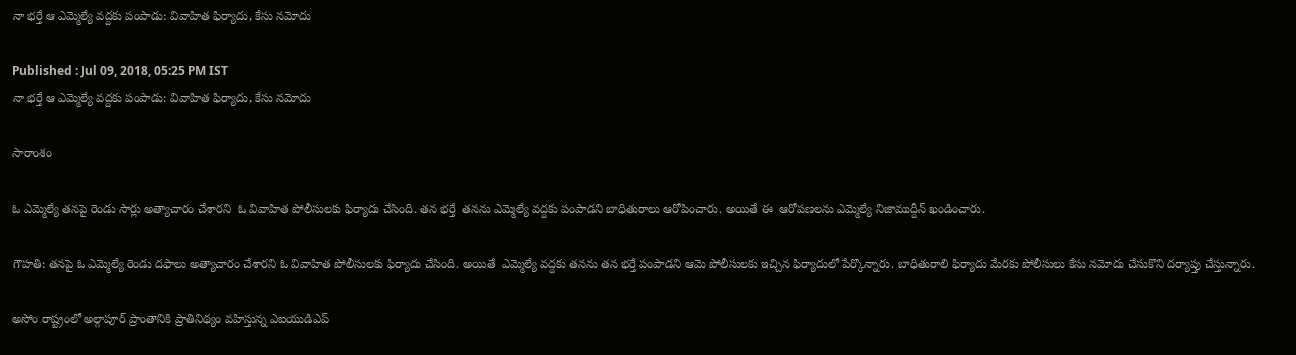నా భర్తే ఆ ఎమ్మెల్యే వద్దకు పంపాడు: వివాహిత ఫిర్యాదు, కేసు నమోదు

Published : Jul 09, 2018, 05:25 PM IST
నా భర్తే ఆ ఎమ్మెల్యే వద్దకు పంపాడు: వివాహిత ఫిర్యాదు, కేసు నమోదు

సారాంశం

ఓ ఎమ్మెల్యే తనపై రెండు సార్లు అత్యాచారం చేశారని  ఓ వివాహిత పోలీసులకు ఫిర్యాదు చేసింది. తన భర్తే  తనను ఎమ్మెల్యే వద్దకు పంపాడని బాధితురాలు ఆరోపించారు. అయితే ఈ  ఆరోపణలను ఎమ్మెల్యే నిజాముద్దీన్ ఖండించారు.

గౌహతి: తనపై ఓ ఎమ్మెల్యే రెండు దఫాలు అత్యాచారం చేశారని ఓ వివాహిత పోలీసులకు ఫిర్యాదు చేసింది. అయితే  ఎమ్మెల్యే వద్దకు తనను తన భర్తే పంపాడని ఆమె పోలీసులకు ఇచ్చిన ఫిర్యాదులో పేర్కొన్నారు. బాధితురాలి ఫిర్యాదు మేరకు పోలీసులు కేసు నమోదు చేసుకొని దర్యాప్తు చేస్తున్నారు.

అసోం రాష్ట్రంలో అల్గాపూర్ ప్రాంతానికి ప్రాతినిథ్యం వహిస్తున్న ఎఐయుడిఎప్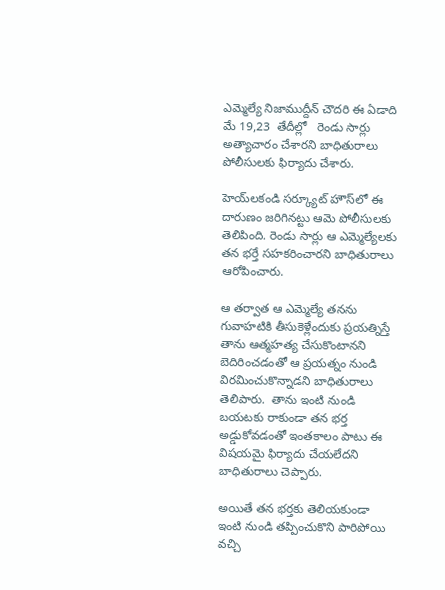ఎమ్మెల్యే నిజాముద్దీన్ చౌదరి ఈ ఏడాది మే 19,23  తేదీల్లో   రెండు సార్లు  అత్యాచారం చేశారని బాధితురాలు పోలీసులకు ఫిర్యాదు చేశారు.

హెయ్‌లకండి సర్క్యూట్ హౌస్‌లో ఈ దారుణం జరిగినట్టు ఆమె పోలీసులకు తెలిపింది. రెండు సార్లు ఆ ఎమ్మెల్యేలకు తన భర్తే సహకరించారని బాధితురాలు ఆరోపించారు.

ఆ తర్వాత ఆ ఎమ్మెల్యే తనను గువాహటికి తీసుకెళ్లేందుకు ప్రయత్నిస్తే  తాను ఆత్మహత్య చేసుకొంటానని బెదిరించడంతో ఆ ప్రయత్నం నుండి  విరమించుకొన్నాడని బాధితురాలు తెలిపారు.  తాను ఇంటి నుండి బయటకు రాకుండా తన భర్త అడ్డుకోవడంతో ఇంతకాలం పాటు ఈ విషయమై ఫిర్యాదు చేయలేదని బాధితురాలు చెప్పారు.

అయితే తన భర్తకు తెలియకుండా ఇంటి నుండి తప్పించుకొని పారిపోయి వచ్చి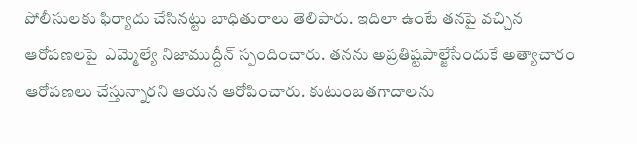పోలీసులకు ఫిర్యాదు చేసినట్టు బాధితురాలు తెలిపారు. ఇదిలా ఉంటే తనపై వచ్చిన ఆరోపణలపై  ఎమ్మెల్యే నిజాముద్దీన్ స్పందించారు. తనను అప్రతిష్టపాల్జేసేందుకే అత్యాచారం ఆరోపణలు చేస్తున్నారని ఆయన ఆరోపించారు. కుటుంబతగాదాలను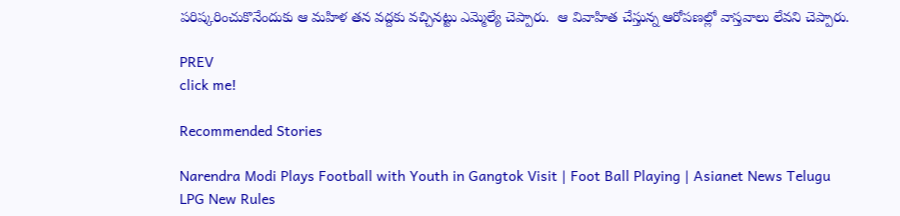పరిష్కరించుకొనేందుకు ఆ మహిళ తన వద్దకు వచ్చినట్టు ఎమ్మెల్యే చెప్పారు.  ఆ వివాహిత చేస్తున్న ఆరోపణల్లో వాస్తవాలు లేవని చెప్పారు.

PREV
click me!

Recommended Stories

Narendra Modi Plays Football with Youth in Gangtok Visit | Foot Ball Playing | Asianet News Telugu
LPG New Rules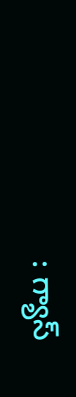: గ్యాస్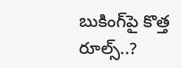బుకింగ్‌పై కొత్త రూల్స్..?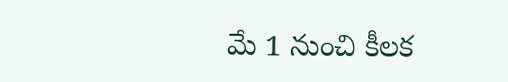మే 1 నుంచి కీలక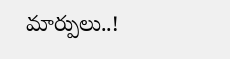మార్పులు..!